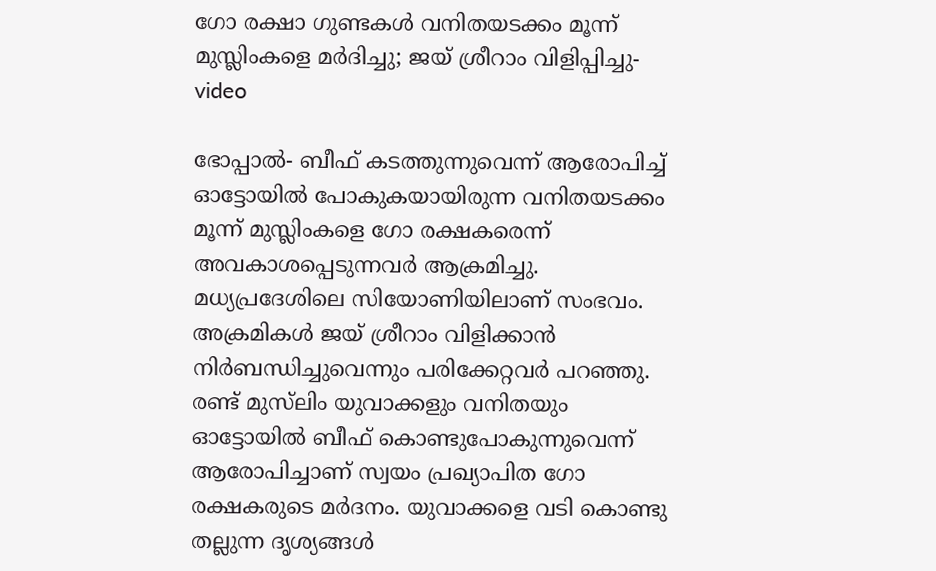ഗോ രക്ഷാ ഗുണ്ടകള്‍ വനിതയടക്കം മൂന്ന് മുസ്ലിംകളെ മര്‍ദിച്ചു; ജയ് ശ്രീറാം വിളിപ്പിച്ചു-video

ഭോപ്പാല്‍- ബീഫ് കടത്തുന്നുവെന്ന് ആരോപിച്ച് ഓട്ടോയില്‍ പോകുകയായിരുന്ന വനിതയടക്കം മൂന്ന് മുസ്ലിംകളെ ഗോ രക്ഷകരെന്ന് അവകാശപ്പെടുന്നവര്‍ ആക്രമിച്ചു. മധ്യപ്രദേശിലെ സിയോണിയിലാണ് സംഭവം. അക്രമികള്‍ ജയ് ശ്രീറാം വിളിക്കാന്‍ നിര്‍ബന്ധിച്ചുവെന്നും പരിക്കേറ്റവര്‍ പറഞ്ഞു.
രണ്ട് മുസ്‌ലിം യുവാക്കളും വനിതയും ഓട്ടോയില്‍ ബീഫ് കൊണ്ടുപോകുന്നുവെന്ന് ആരോപിച്ചാണ് സ്വയം പ്രഖ്യാപിത ഗോ രക്ഷകരുടെ മര്‍ദനം. യുവാക്കളെ വടി കൊണ്ടു തല്ലുന്ന ദൃശ്യങ്ങള്‍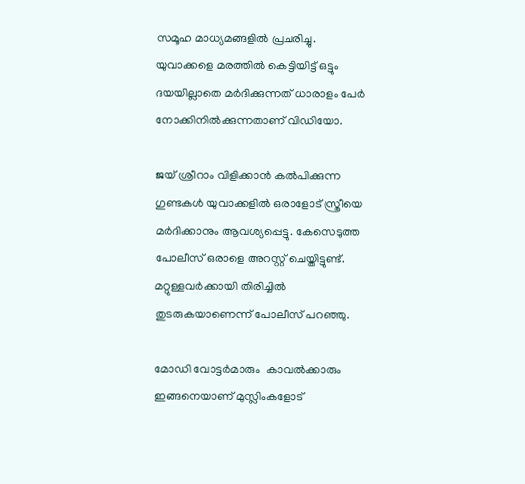സമൂഹ മാധ്യമങ്ങളില്‍ പ്രചരിച്ചു. യുവാക്കളെ മരത്തില്‍ കെട്ടിയിട്ട് ഒട്ടും ദയയില്ലാതെ മര്‍ദിക്കുന്നത് ധാരാളം പേര്‍ നോക്കിനില്‍ക്കുന്നതാണ് വിഡിയോ.

ജയ് ശ്രീറാം വിളിക്കാന്‍ കല്‍പിക്കുന്ന ഗുണ്ടകള്‍ യുവാക്കളില്‍ ഒരാളോട് സ്ത്രീയെ മര്‍ദിക്കാനും ആവശ്യപ്പെട്ടു. കേസെടുത്ത പോലീസ് ഒരാളെ അറസ്റ്റ് ചെയ്തിട്ടുണ്ട്. മറ്റുള്ളവര്‍ക്കായി തിരിച്ചില്‍ തുടരുകയാണെന്ന് പോലീസ് പറഞ്ഞു.

മോഡി വോട്ടര്‍മാരും  കാവല്‍ക്കാരും ഇങ്ങനെയാണ് മുസ്ലിംകളോട്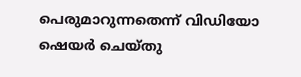പെരുമാറുന്നതെന്ന് വിഡിയോ ഷെയര്‍ ചെയ്തു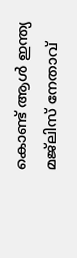കൊണ്ട് ആള്‍ ഇന്ത്യ മജ്‌ലിസ് നേതാവ്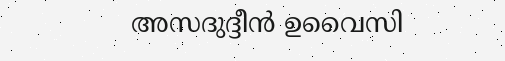അസദുദ്ദീന്‍ ഉവൈസി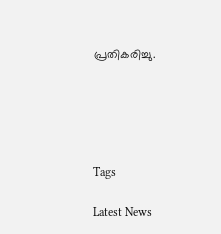പ്രതികരിച്ചു.





Tags

Latest News